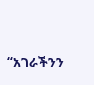“አገራችንን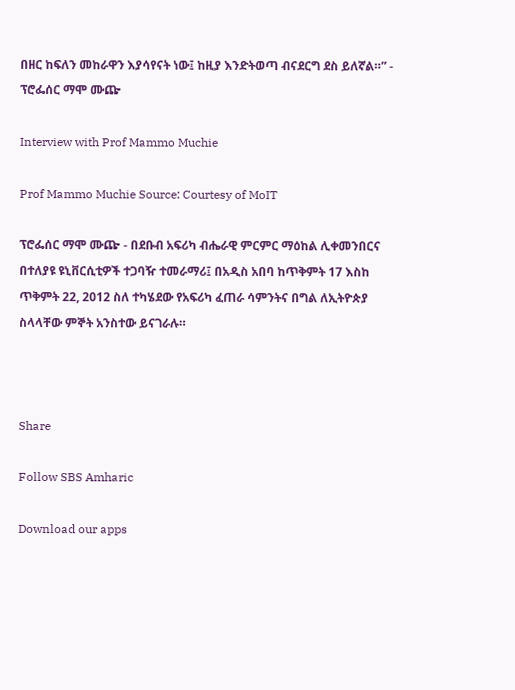በዘር ከፍለን መከራዋን እያሳየናት ነው፤ ከዚያ እንድትወጣ ብናደርግ ደስ ይለኛል።” - ፕሮፌሰር ማሞ ሙጬ

Interview with Prof Mammo Muchie

Prof Mammo Muchie Source: Courtesy of MoIT

ፕሮፌሰር ማሞ ሙጬ - በደቡብ አፍሪካ ብሔራዊ ምርምር ማዕከል ሊቀመንበርና በተለያዩ ዩኒቨርሲቲዎች ተጋባዥ ተመራማሪ፤ በአዲስ አበባ ከጥቅምት 17 እስከ ጥቅምት 22, 2012 ስለ ተካሄደው የአፍሪካ ፈጠራ ሳምንትና በግል ለኢትዮጵያ ስላላቸው ምኞት አንስተው ይናገራሉ።



Share

Follow SBS Amharic

Download our apps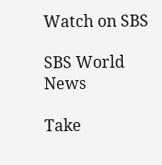Watch on SBS

SBS World News

Take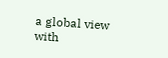a global view with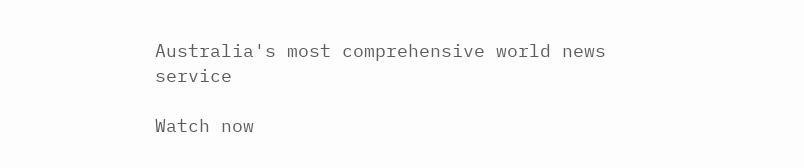Australia's most comprehensive world news service

Watch now